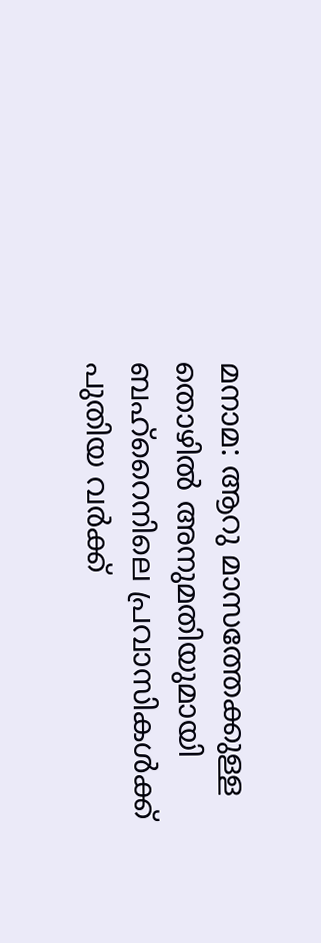മനാമ: ആറു മാസത്തേക്കുള്ള തൊഴിൽ അനുമതിയുമായി ബഹ്റൈനിലെ പ്രവാസികൾക്ക് പുതിയ വർക്ക്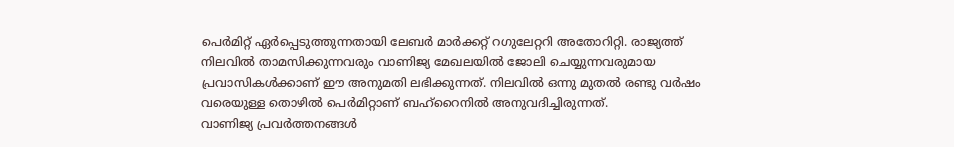പെർമിറ്റ് ഏർപ്പെടുത്തുന്നതായി ലേബർ മാർക്കറ്റ് റഗുലേറ്ററി അതോറിറ്റി. രാജ്യത്ത് നിലവിൽ താമസിക്കുന്നവരും വാണിജ്യ മേഖലയിൽ ജോലി ചെയ്യുന്നവരുമായ പ്രവാസികൾക്കാണ് ഈ അനുമതി ലഭിക്കുന്നത്. നിലവിൽ ഒന്നു മുതൽ രണ്ടു വർഷം വരെയുള്ള തൊഴിൽ പെർമിറ്റാണ് ബഹ്റൈനിൽ അനുവദിച്ചിരുന്നത്.
വാണിജ്യ പ്രവർത്തനങ്ങൾ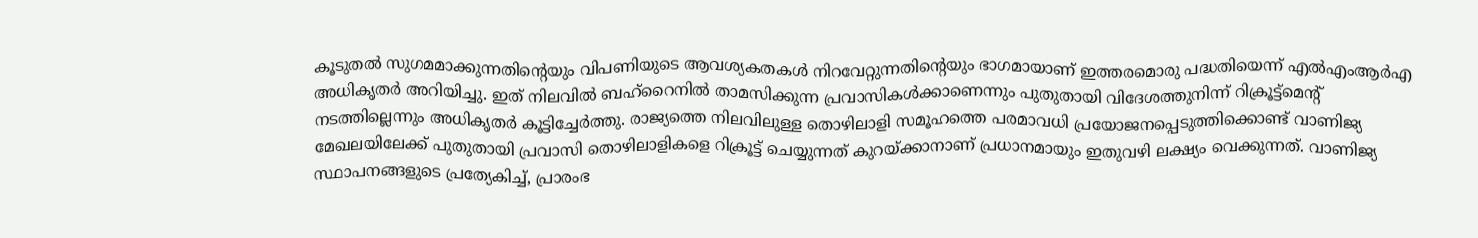കൂടുതൽ സുഗമമാക്കുന്നതിന്റെയും വിപണിയുടെ ആവശ്യകതകൾ നിറവേറ്റുന്നതിന്റെയും ഭാഗമായാണ് ഇത്തരമൊരു പദ്ധതിയെന്ന് എൽഎംആർഎ അധികൃതർ അറിയിച്ചു. ഇത് നിലവിൽ ബഹ്റൈനിൽ താമസിക്കുന്ന പ്രവാസികൾക്കാണെന്നും പുതുതായി വിദേശത്തുനിന്ന് റിക്രൂട്ട്മെന്റ് നടത്തില്ലെന്നും അധികൃതർ കൂട്ടിച്ചേർത്തു. രാജ്യത്തെ നിലവിലുള്ള തൊഴിലാളി സമൂഹത്തെ പരമാവധി പ്രയോജനപ്പെടുത്തിക്കൊണ്ട് വാണിജ്യ മേഖലയിലേക്ക് പുതുതായി പ്രവാസി തൊഴിലാളികളെ റിക്രൂട്ട് ചെയ്യുന്നത് കുറയ്ക്കാനാണ് പ്രധാനമായും ഇതുവഴി ലക്ഷ്യം വെക്കുന്നത്. വാണിജ്യ സ്ഥാപനങ്ങളുടെ പ്രത്യേകിച്ച്, പ്രാരംഭ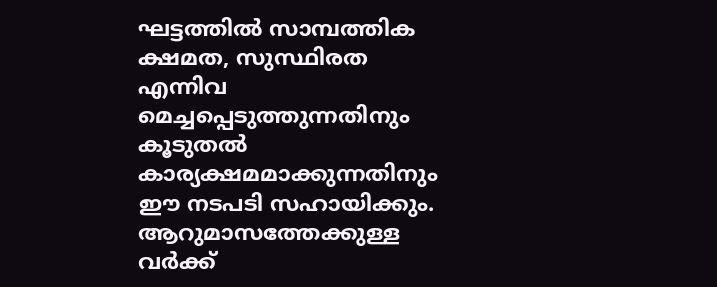ഘട്ടത്തിൽ സാമ്പത്തിക ക്ഷമത, സുസ്ഥിരത എന്നിവ മെച്ചപ്പെടുത്തുന്നതിനും കൂടുതൽ കാര്യക്ഷമമാക്കുന്നതിനും ഈ നടപടി സഹായിക്കും. ആറുമാസത്തേക്കുള്ള വർക്ക്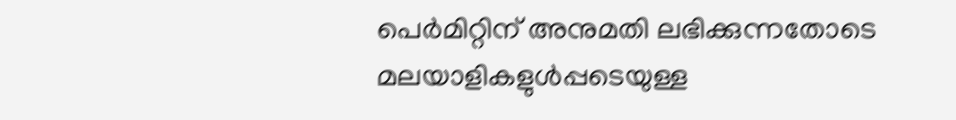പെർമിറ്റിന് അനുമതി ലഭിക്കുന്നതോടെ മലയാളികളുൾപ്പടെയുള്ള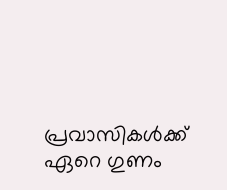പ്രവാസികൾക്ക് ഏറെ ഗുണം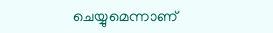ചെയ്യുമെന്നാണ്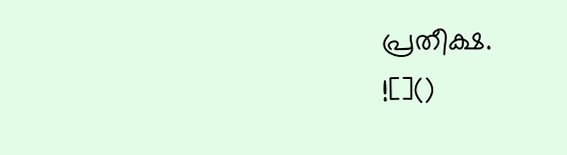പ്രതീക്ഷ.
![]()